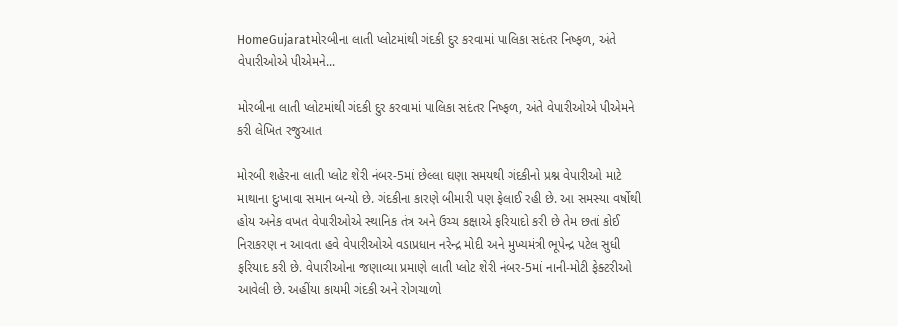HomeGujaratમોરબીના લાતી પ્લોટમાંથી ગંદકી દુર કરવામાં પાલિકા સદંતર નિષ્ફળ, અંતે વેપારીઓએ પીએમને...

મોરબીના લાતી પ્લોટમાંથી ગંદકી દુર કરવામાં પાલિકા સદંતર નિષ્ફળ, અંતે વેપારીઓએ પીએમને કરી લેખિત રજુઆત

મોરબી શહેરના લાતી પ્લોટ શેરી નંબર-5માં છેલ્લા ઘણા સમયથી ગંદકીનો પ્રશ્ન વેપારીઓ માટે માથાના દુઃખાવા સમાન બન્યો છે. ગંદકીના કારણે બીમારી પણ ફેલાઈ રહી છે. આ સમસ્યા વર્ષોથી હોય અનેક વખત વેપારીઓએ સ્થાનિક તંત્ર અને ઉચ્ચ કક્ષાએ ફરિયાદો કરી છે તેમ છતાં કોઈ નિરાકરણ ન આવતા હવે વેપારીઓએ વડાપ્રધાન નરેન્દ્ર મોદી અને મુખ્યમંત્રી ભૂપેન્દ્ર પટેલ સુધી ફરિયાદ કરી છે. વેપારીઓના જણાવ્યા પ્રમાણે લાતી પ્લોટ શેરી નંબર-5માં નાની-મોટી ફેક્ટરીઓ આવેલી છે. અહીંયા કાયમી ગંદકી અને રોગચાળો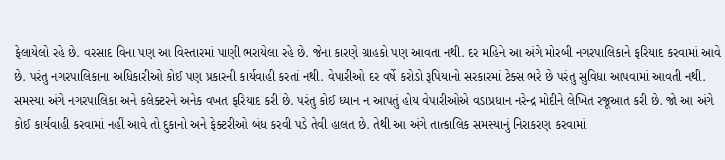ફેલાયેલો રહે છે. વરસાદ વિના પણ આ વિસ્તારમાં પાણી ભરાયેલા રહે છે. જેના કારણે ગ્રાહકો પણ આવતા નથી. દર મહિને આ અંગે મોરબી નગરપાલિકાને ફરિયાદ કરવામાં આવે છે. પરંતુ નગરપાલિકાના અધિકારીઓ કોઈ પણ પ્રકારની કાર્યવાહી કરતાં નથી. વેપારીઓ દર વર્ષે કરોડો રૂપિયાનો સરકારમાં ટેક્સ ભરે છે પરંતુ સુવિધા આપવામાં આવતી નથી. સમસ્યા અંગે નગરપાલિકા અને કલેક્ટરને અનેક વખત ફરિયાદ કરી છે. પરંતુ કોઈ ધ્યાન ન આપતું હોય વેપારીઓએ વડાપ્રધાન નરેન્દ્ર મોદીને લેખિત રજૂઆત કરી છે. જો આ અંગે કોઈ કાર્યવાહી કરવામાં નહીં આવે તો દુકાનો અને ફેક્ટરીઓ બંધ કરવી પડે તેવી હાલત છે. તેથી આ અંગે તાત્કાલિક સમસ્યાનું નિરાકરણ કરવામાં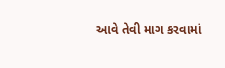આવે તેવી માગ કરવામાં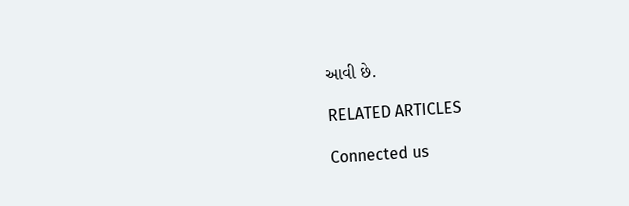આવી છે.

RELATED ARTICLES

Connected us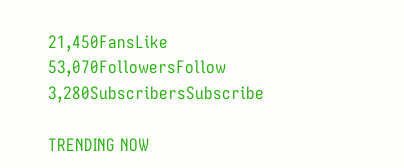21,450FansLike
53,070FollowersFollow
3,280SubscribersSubscribe

TRENDING NOW